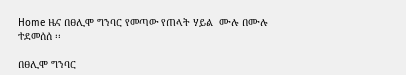Home ዜና በፀሊሞ ግንባር የመጣው የጠላት ሃይል  ሙሉ በሙሉ ተደመሰሰ ፡፡

በፀሊሞ ግንባር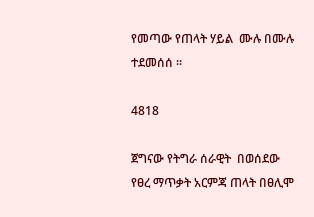የመጣው የጠላት ሃይል  ሙሉ በሙሉ ተደመሰሰ ፡፡

4818

ጀግናው የትግራ ሰራዊት  በወሰደው የፀረ ማጥቃት አርምጃ ጠላት በፀሊሞ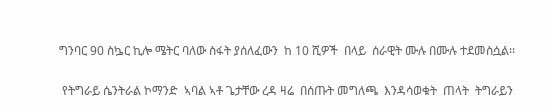ግንባር 90 ስኴር ኪሎ ሜትር ባለው ስፋት ያሰለፈውን  ከ 10 ሺዎች  በላይ  ሰራዊት ሙሉ በሙሉ ተደመስሷል፡፡

 የትግራይ ሴንትራል ኮማንድ  ኣባል ኣቶ ጌታቸው ረዳ ዛሬ  በሰጡት መግለጫ  እንዳሳወቁት  ጠላት  ትግራይን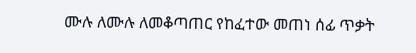ሙሉ ለሙሉ ለመቆጣጠር የከፈተው መጠነ ሰፊ ጥቃት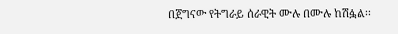በጀግናው የትግራይ ሰራዊት ሙሉ በሙሉ ከሽፏል፡፡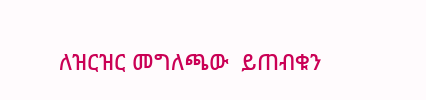ለዝርዝር መግለጫው  ይጠብቁን